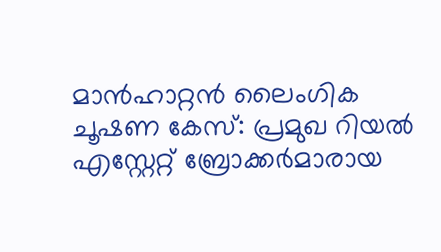മാൻഹാറ്റൻ ലൈംഗിക ചൂഷണ കേസ്: പ്രമുഖ റിയൽ എസ്റ്റേറ്റ് ബ്രോക്കർമാരായ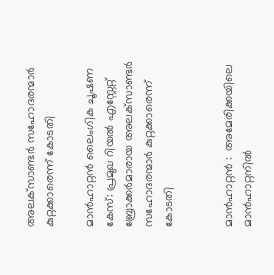അലക്‌സാണ്ടർ സഹോദരന്മാർ കുറ്റക്കാരെന്ന് കോടതി

മാൻഹാറ്റൻ ലൈംഗിക ചൂഷണ കേസ്: പ്രമുഖ റിയൽ എസ്റ്റേറ്റ് ബ്രോക്കർമാരായ അലക്‌സാണ്ടർ സഹോദരന്മാർ കുറ്റക്കാരെന്ന് കോടതി


മാൻഹാറ്റൻ :  അമേരിക്കയിലെ മാൻഹാറ്റനിൽ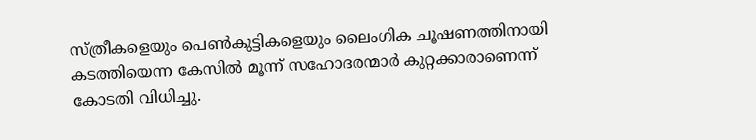സ്ത്രീകളെയും പെൺകുട്ടികളെയും ലൈംഗിക ചൂഷണത്തിനായി കടത്തിയെന്ന കേസിൽ മൂന്ന് സഹോദരന്മാർ കുറ്റക്കാരാണെന്ന്  കോടതി വിധിച്ചു.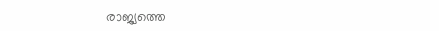രാജ്യത്തെ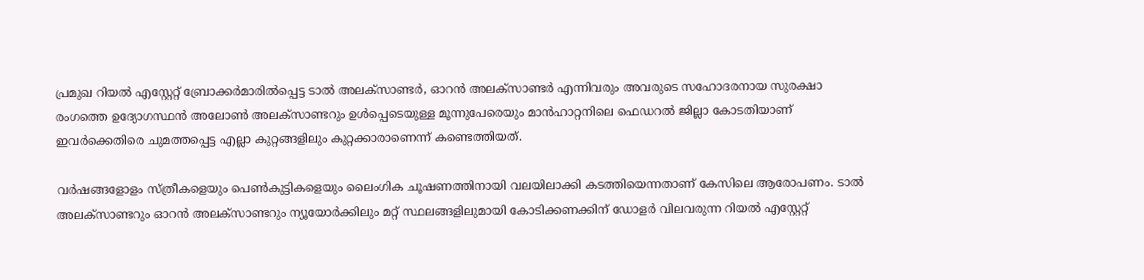പ്രമുഖ റിയൽ എസ്റ്റേറ്റ് ബ്രോക്കർമാരിൽപ്പെട്ട ടാൽ അലക്‌സാണ്ടർ, ഓറൻ അലക്‌സാണ്ടർ എന്നിവരും അവരുടെ സഹോദരനായ സുരക്ഷാ രംഗത്തെ ഉദ്യോഗസ്ഥൻ അലോൺ അലക്‌സാണ്ടറും ഉൾപ്പെടെയുള്ള മൂന്നുപേരെയും മാൻഹാറ്റനിലെ ഫെഡറൽ ജില്ലാ കോടതിയാണ് ഇവർക്കെതിരെ ചുമത്തപ്പെട്ട എല്ലാ കുറ്റങ്ങളിലും കുറ്റക്കാരാണെന്ന് കണ്ടെത്തിയത്.

വർഷങ്ങളോളം സ്ത്രീകളെയും പെൺകുട്ടികളെയും ലൈംഗിക ചൂഷണത്തിനായി വലയിലാക്കി കടത്തിയെന്നതാണ് കേസിലെ ആരോപണം. ടാൽ അലക്‌സാണ്ടറും ഓറൻ അലക്‌സാണ്ടറും ന്യൂയോർക്കിലും മറ്റ് സ്ഥലങ്ങളിലുമായി കോടിക്കണക്കിന് ഡോളർ വിലവരുന്ന റിയൽ എസ്റ്റേറ്റ്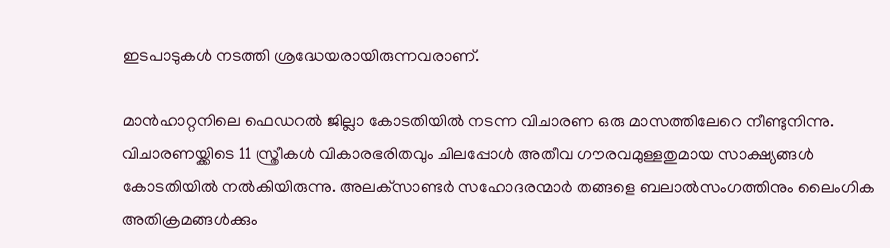ഇടപാടുകൾ നടത്തി ശ്രദ്ധേയരായിരുന്നവരാണ്.

മാൻഹാറ്റനിലെ ഫെഡറൽ ജില്ലാ കോടതിയിൽ നടന്ന വിചാരണ ഒരു മാസത്തിലേറെ നീണ്ടുനിന്നു. വിചാരണയ്ക്കിടെ 11 സ്ത്രീകൾ വികാരഭരിതവും ചിലപ്പോൾ അതീവ ഗൗരവമുള്ളതുമായ സാക്ഷ്യങ്ങൾ കോടതിയിൽ നൽകിയിരുന്നു. അലക്‌സാണ്ടർ സഹോദരന്മാർ തങ്ങളെ ബലാൽസംഗത്തിനും ലൈംഗിക അതിക്രമങ്ങൾക്കും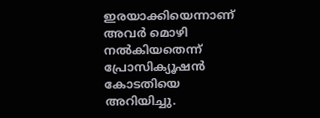ഇരയാക്കിയെന്നാണ് അവർ മൊഴി നൽകിയതെന്ന് പ്രോസിക്യൂഷൻ കോടതിയെ അറിയിച്ചു.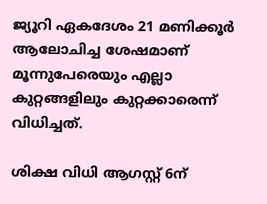ജ്യൂറി ഏകദേശം 21 മണിക്കൂർ ആലോചിച്ച ശേഷമാണ് മൂന്നുപേരെയും എല്ലാ കുറ്റങ്ങളിലും കുറ്റക്കാരെന്ന് വിധിച്ചത്.

ശിക്ഷ വിധി ആഗസ്റ്റ് 6ന്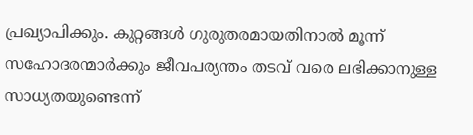പ്രഖ്യാപിക്കും. കുറ്റങ്ങൾ ഗുരുതരമായതിനാൽ മൂന്ന് സഹോദരന്മാർക്കും ജീവപര്യന്തം തടവ് വരെ ലഭിക്കാനുള്ള സാധ്യതയുണ്ടെന്ന്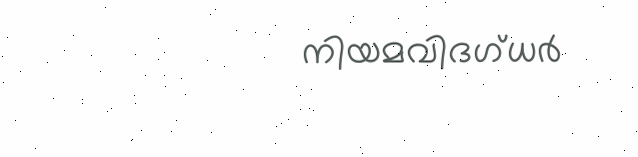നിയമവിദഗ്ധർ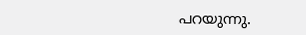പറയുന്നു.